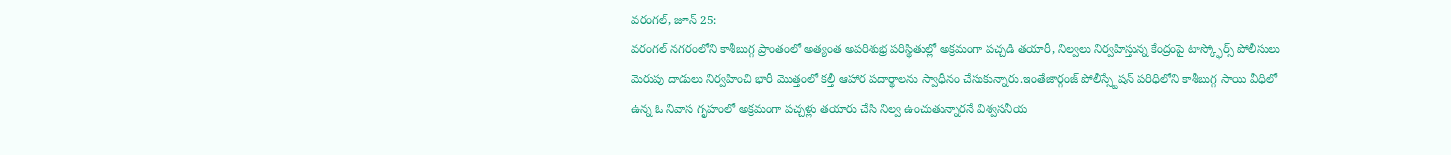వరంగల్, జూన్ 25:
వరంగల్ నగరంలోని కాశీబుగ్గ ప్రాంతంలో అత్యంత అపరిశుభ్ర పరిస్థితుల్లో అక్రమంగా పచ్చడి తయారీ, నిల్వలు నిర్వహిస్తున్న కేంద్రంపై టాస్క్ఫోర్స్ పోలీసులు మెరుపు దాడులు నిర్వహించి భారీ మొత్తంలో కల్తీ ఆహార పదార్థాలను స్వాధీనం చేసుకున్నారు.ఇంతేజార్గంజ్ పోలీస్స్టేషన్ పరిధిలోని కాశీబుగ్గ సాయి వీధిలో ఉన్న ఓ నివాస గృహంలో అక్రమంగా పచ్చళ్లు తయారు చేసి నిల్వ ఉంచుతున్నారనే విశ్వసనీయ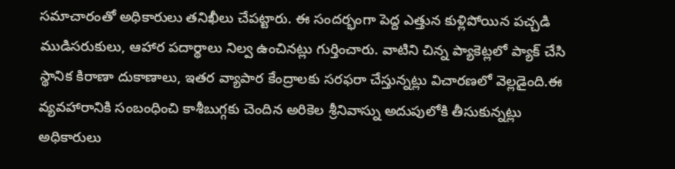సమాచారంతో అధికారులు తనిఖీలు చేపట్టారు. ఈ సందర్భంగా పెద్ద ఎత్తున కుళ్లిపోయిన పచ్చడి ముడిసరుకులు, ఆహార పదార్థాలు నిల్వ ఉంచినట్లు గుర్తించారు. వాటిని చిన్న ప్యాకెట్లలో ప్యాక్ చేసి స్థానిక కిరాణా దుకాణాలు, ఇతర వ్యాపార కేంద్రాలకు సరఫరా చేస్తున్నట్లు విచారణలో వెల్లడైంది.ఈ వ్యవహారానికి సంబంధించి కాశీబుగ్గకు చెందిన అరికెల శ్రీనివాస్ను అదుపులోకి తీసుకున్నట్లు అధికారులు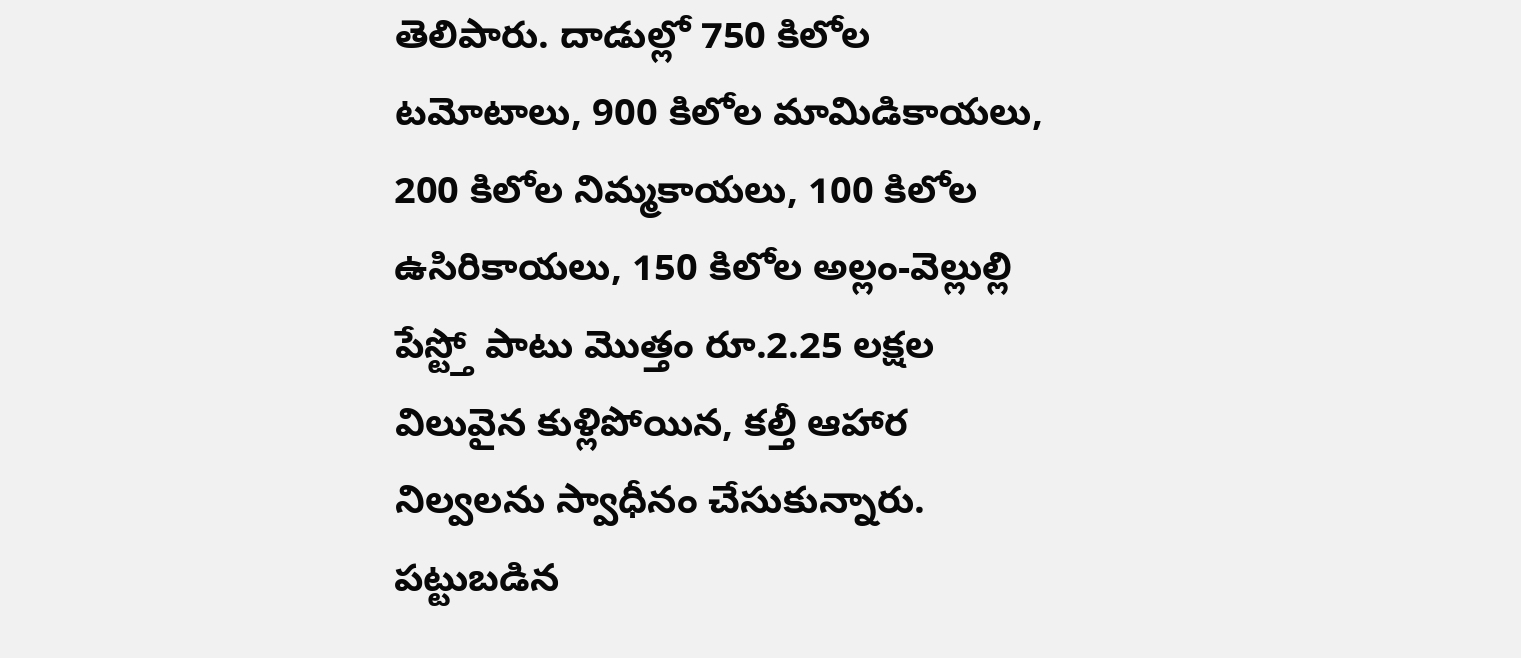తెలిపారు. దాడుల్లో 750 కిలోల టమోటాలు, 900 కిలోల మామిడికాయలు, 200 కిలోల నిమ్మకాయలు, 100 కిలోల ఉసిరికాయలు, 150 కిలోల అల్లం-వెల్లుల్లి పేస్ట్తో పాటు మొత్తం రూ.2.25 లక్షల విలువైన కుళ్లిపోయిన, కల్తీ ఆహార నిల్వలను స్వాధీనం చేసుకున్నారు.
పట్టుబడిన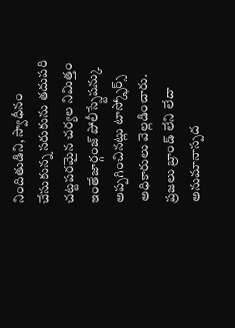నిందితుడిని, స్వాధీనం చేసుకున్న సరుకును తదుపరి చట్టపరమైన చర్యల నిమిత్తం ఇంతేజార్గంజ్ పోలీస్స్టేషన్కు అప్పగించినట్లు టాస్క్ఫోర్స్ అధికారులు వెల్లడించారు.
ప్రజలు బ్రాండ్ లేని లేదా అనుమానాస్పద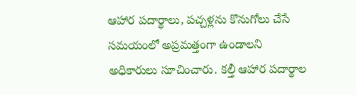ఆహార పదార్థాలు, పచ్చళ్లను కొనుగోలు చేసే సమయంలో అప్రమత్తంగా ఉండాలని అధికారులు సూచించారు. కల్తీ ఆహార పదార్థాల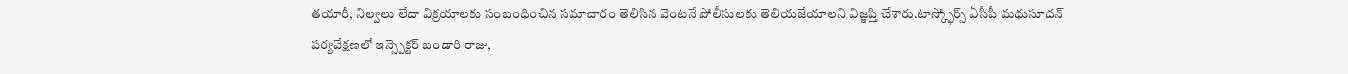తయారీ, నిల్వలు లేదా విక్రయాలకు సంబంధించిన సమాచారం తెలిసిన వెంటనే పోలీసులకు తెలియజేయాలని విజ్ఞప్తి చేశారు.టాస్క్ఫోర్స్ ఏసీపీ మధుసూదన్ పర్యవేక్షణలో ఇన్స్పెక్టర్ బండారి రాజు,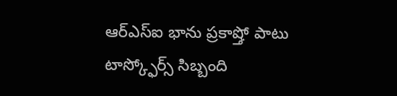ఆర్ఎస్ఐ భాను ప్రకాష్తో పాటు టాస్క్ఫోర్స్ సిబ్బంది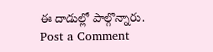ఈ దాడుల్లో పాల్గొన్నారు.
Post a Comment